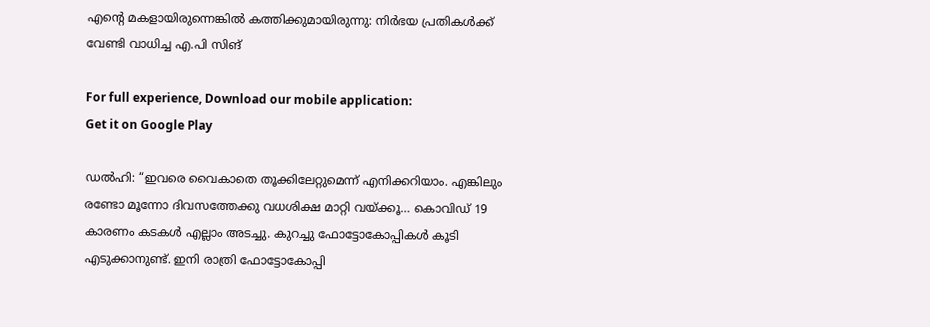എന്‍റെ മകളായിരുന്നെങ്കിൽ കത്തിക്കുമായിരുന്നു: നിർഭയ പ്രതികൾക്ക് വേണ്ടി വാധിച്ച എ.പി സിങ്

For full experience, Download our mobile application:
Get it on Google Play

ഡൽഹി: “ഇവരെ വൈകാതെ തൂക്കിലേറ്റുമെന്ന് എനിക്കറിയാം. എങ്കിലും രണ്ടോ മൂന്നോ ദിവസത്തേക്കു വധശിക്ഷ മാറ്റി വയ്ക്കൂ… കൊവിഡ് 19 കാരണം കടകൾ എല്ലാം അടച്ചു. കുറച്ചു ഫോട്ടോകോപ്പികൾ കൂടി എടുക്കാനുണ്ട്. ഇനി രാത്രി ഫോട്ടോകോപ്പി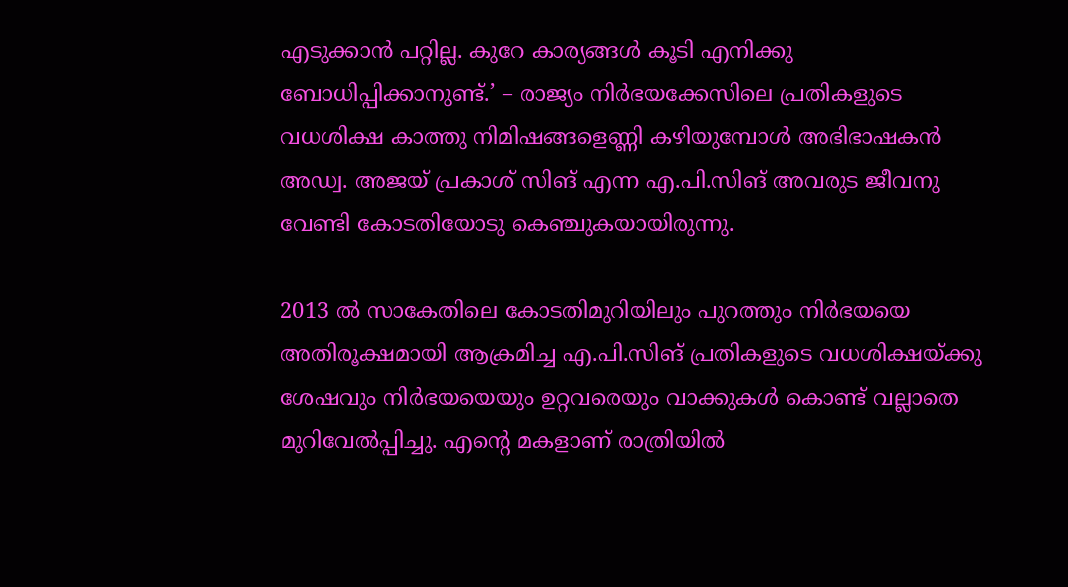എടുക്കാൻ പറ്റില്ല. കുറേ കാര്യങ്ങൾ കൂടി എനിക്കു ബോധിപ്പിക്കാനുണ്ട്.’ – രാജ്യം നിർഭയക്കേസിലെ പ്രതികളുടെ വധശിക്ഷ കാത്തു നിമിഷങ്ങളെണ്ണി കഴിയുമ്പോൾ അഭിഭാഷകൻ അഡ്വ. അജയ് പ്രകാശ് സിങ് എന്ന എ.പി.സിങ് അവരുട ജീവനു വേണ്ടി കോടതിയോടു കെഞ്ചുകയായിരുന്നു.

2013 ൽ സാകേതിലെ കോടതിമുറിയിലും പുറത്തും നിർഭയയെ അതിരൂക്ഷമായി ആക്രമിച്ച എ.പി.സിങ് പ്രതികളുടെ വധശിക്ഷയ്ക്കു ശേഷവും നിർഭയയെയും ഉറ്റവരെയും വാക്കുകൾ‌ കൊണ്ട് വല്ലാതെ മുറിവേൽപ്പിച്ചു. എന്‍റെ മകളാണ് രാത്രിയിൽ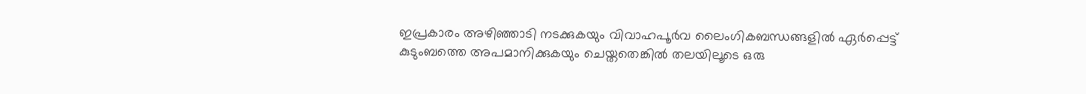ഇപ്രകാരം അഴിഞ്ഞാടി നടക്കുകയും വിവാഹപൂർവ ലൈംഗികബന്ധങ്ങളിൽ ഏർപ്പെട്ട് കുടുംബത്തെ അപമാനിക്കുകയും ചെയ്തതെങ്കിൽ തലയിലൂടെ ഒരു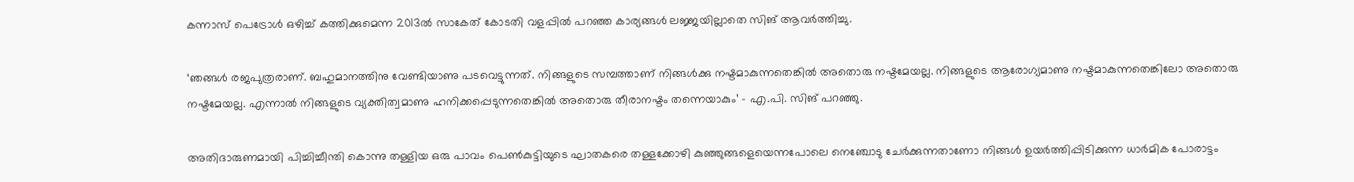കന്നാസ് പെട്രോൾ ഒഴിച്ച് കത്തിക്കുമെന്ന 2013ൽ സാകേത് കോടതി വളപ്പിൽ പറഞ്ഞ കാര്യങ്ങൾ ലജ്ജയില്ലാതെ സിങ് ആവർത്തിച്ചു.

‘ഞങ്ങൾ രജപുത്രരാണ്. ബഹുമാനത്തിനു വേണ്ടിയാണു പടവെട്ടുന്നത്. നിങ്ങളുടെ സമ്പത്താണ് നിങ്ങൾക്കു നഷ്ടമാകുന്നതെങ്കിൽ അതൊരു നഷ്ടമേയല്ല. നിങ്ങളുടെ ആരോഗ്യമാണു നഷ്ടമാകുന്നതെങ്കിലോ അതൊരു നഷ്ടമേയല്ല. എന്നാൽ നിങ്ങളുടെ വ്യക്തിത്വമാണു ഹനിക്കപ്പെടുന്നതെങ്കിൽ അതൊരു തീരാനഷ്ടം തന്നെയാകും’ – എ.പി. സിങ് പറഞ്ഞു.

അതിദാരുണമായി പിച്ചിച്ചീന്തി കൊന്നു തള്ളിയ ഒരു പാവം പെൺകുട്ടിയുടെ ഘാതകരെ തള്ളക്കോഴി കുഞ്ഞുങ്ങളെയെന്നപോലെ നെഞ്ചോടു ചേർക്കുന്നതാണോ നിങ്ങൾ ഉയർത്തിപ്പിടിക്കുന്ന ധാർമിക പോരാട്ടം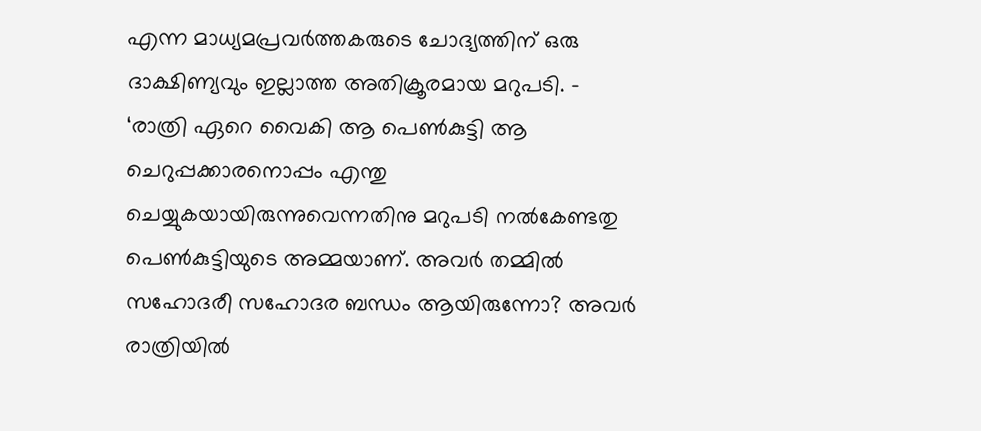എന്ന മാധ്യമപ്രവർത്തകരുടെ ചോദ്യത്തിന് ഒരു ദാക്ഷിണ്യവും ഇല്ലാത്ത അതിക്രൂരമായ മറുപടി. – ‘രാത്രി ഏറെ വൈകി ആ പെൺകുട്ടി ആ ചെറുപ്പക്കാരനൊപ്പം എന്തു ചെയ്യുകയായിരുന്നുവെന്നതിനു മറുപടി നൽകേണ്ടതു പെൺകുട്ടിയുടെ അമ്മയാണ്. അവർ തമ്മിൽ സഹോദരീ സഹോദര ബന്ധം ആയിരുന്നോ? അവർ രാത്രിയിൽ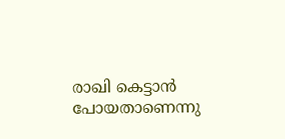രാഖി കെട്ടാൻ പോയതാണെന്നു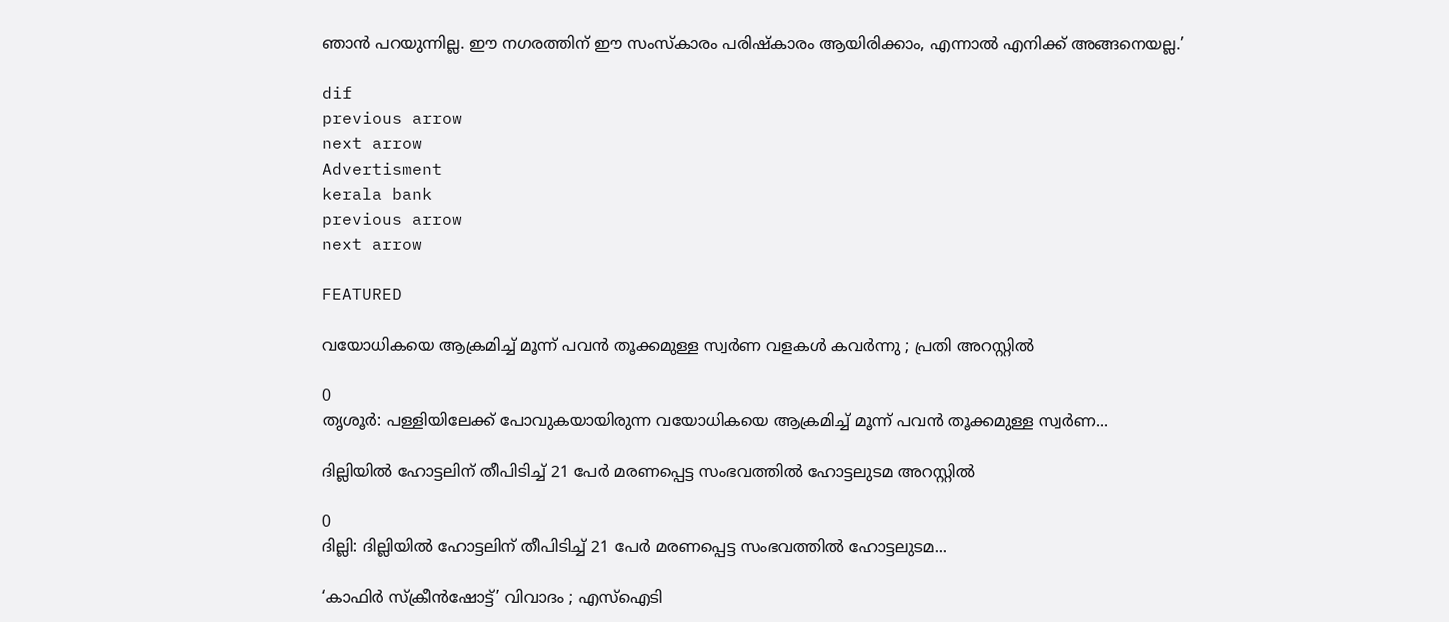ഞാൻ പറയുന്നില്ല. ഈ നഗരത്തിന് ഈ സംസ്കാരം പരിഷ്കാരം ആയിരിക്കാം, എന്നാൽ എനിക്ക് അങ്ങനെയല്ല.’

dif
previous arrow
next arrow
Advertisment
kerala bank
previous arrow
next arrow

FEATURED

വയോധികയെ ആക്രമിച്ച് മൂന്ന് പവന്‍ തൂക്കമുള്ള സ്വര്‍ണ വളകള്‍ കവര്‍ന്നു ; പ്രതി അറസ്റ്റില്‍

0
തൃശൂര്‍: പള്ളിയിലേക്ക് പോവുകയായിരുന്ന വയോധികയെ ആക്രമിച്ച് മൂന്ന് പവന്‍ തൂക്കമുള്ള സ്വര്‍ണ...

ദില്ലിയിൽ ഹോട്ടലിന് തീപിടിച്ച് 21 പേർ മരണപ്പെട്ട സംഭവത്തിൽ ഹോട്ടലുടമ അറസ്റ്റിൽ

0
ദില്ലി: ദില്ലിയിൽ ഹോട്ടലിന് തീപിടിച്ച് 21 പേർ മരണപ്പെട്ട സംഭവത്തിൽ ഹോട്ടലുടമ...

‘കാഫിർ സ്ക്രീൻഷോട്ട്’ വിവാദം ; എസ്‌ഐടി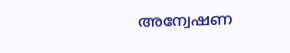അന്വേഷണ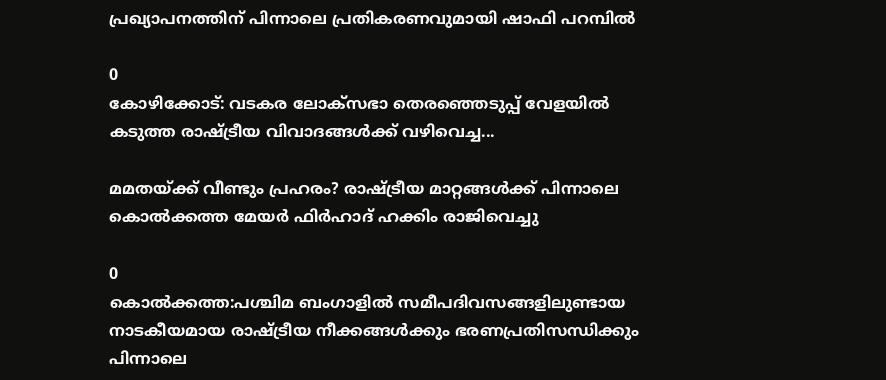പ്രഖ്യാപനത്തിന് പിന്നാലെ പ്രതികരണവുമായി ഷാഫി പറമ്പിൽ

0
കോഴിക്കോട്: വടകര ലോക്‌സഭാ തെരഞ്ഞെടുപ്പ് വേളയിൽ കടുത്ത രാഷ്ട്രീയ വിവാദങ്ങൾക്ക് വഴിവെച്ച...

മമതയ്ക്ക് വീണ്ടും പ്രഹരം? രാഷ്ട്രീയ മാറ്റങ്ങൾക്ക് പിന്നാലെ കൊൽക്കത്ത മേയർ ഫിർഹാദ് ഹക്കിം രാജിവെച്ചു

0
കൊൽക്കത്ത:പശ്ചിമ ബംഗാളിൽ സമീപദിവസങ്ങളിലുണ്ടായ നാടകീയമായ രാഷ്ട്രീയ നീക്കങ്ങൾക്കും ഭരണപ്രതിസന്ധിക്കും പിന്നാലെ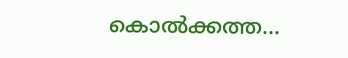കൊൽക്കത്ത...